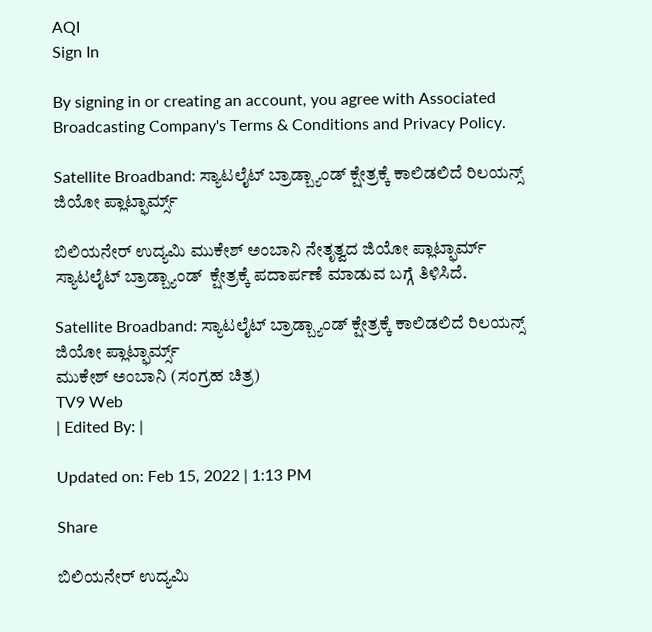AQI
Sign In

By signing in or creating an account, you agree with Associated Broadcasting Company's Terms & Conditions and Privacy Policy.

Satellite Broadband: ಸ್ಯಾಟಲೈಟ್ ಬ್ರಾಡ್ಬ್ಯಾಂಡ್ ಕ್ಷೇತ್ರಕ್ಕೆ ಕಾಲಿಡಲಿದೆ ರಿಲಯನ್ಸ್ ಜಿಯೋ ಪ್ಲಾಟ್ಫಾರ್ಮ್ಸ್

ಬಿಲಿಯನೇರ್ ಉದ್ಯಮಿ ಮುಕೇಶ್ ಅಂಬಾನಿ ನೇತೃತ್ವದ ಜಿಯೋ ಪ್ಲಾಟ್ಫಾರ್ಮ್ ಸ್ಯಾಟಲೈಟ್ ಬ್ರಾಡ್ಬ್ಯಾಂಡ್  ಕ್ಷೇತ್ರಕ್ಕೆ ಪದಾರ್ಪಣೆ ಮಾಡುವ ಬಗ್ಗೆ ತಿಳಿಸಿದೆ.

Satellite Broadband: ಸ್ಯಾಟಲೈಟ್ ಬ್ರಾಡ್ಬ್ಯಾಂಡ್ ಕ್ಷೇತ್ರಕ್ಕೆ ಕಾಲಿಡಲಿದೆ ರಿಲಯನ್ಸ್ ಜಿಯೋ ಪ್ಲಾಟ್ಫಾರ್ಮ್ಸ್
ಮುಕೇಶ್ ಅಂಬಾನಿ (ಸಂಗ್ರಹ ಚಿತ್ರ)
TV9 Web
| Edited By: |

Updated on: Feb 15, 2022 | 1:13 PM

Share

ಬಿಲಿಯನೇರ್ ಉದ್ಯಮಿ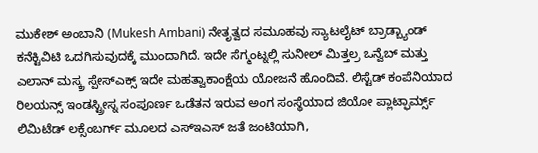ಮುಕೇಶ್ ಅಂಬಾನಿ (Mukesh Ambani) ನೇತೃತ್ವದ ಸಮೂಹವು ಸ್ಯಾಟಲೈಟ್ ಬ್ರಾಡ್ಬ್ಯಾಂಡ್ ಕನೆಕ್ಟಿವಿಟಿ ಒದಗಿಸುವುದಕ್ಕೆ ಮುಂದಾಗಿದೆ. ಇದೇ ಸೆಗ್ಮಂಟ್ನಲ್ಲಿ ಸುನೀಲ್ ಮಿತ್ತಲ್ರ ಒನ್ವೆಬ್ ಮತ್ತು ಎಲಾನ್ ಮಸ್ಕ್ರ ಸ್ಪೇಸ್ಎಕ್ಸ್ ಇದೇ ಮಹತ್ವಾಕಾಂಕ್ಷೆಯ ಯೋಜನೆ ಹೊಂದಿವೆ. ಲಿಸ್ಟೆಡ್ ಕಂಪೆನಿಯಾದ ರಿಲಯನ್ಸ್ ಇಂಡಸ್ಟ್ರೀಸ್ನ ಸಂಪೂರ್ಣ ಒಡೆತನ ಇರುವ ಅಂಗ ಸಂಸ್ಥೆಯಾದ ಜಿಯೋ ಪ್ಲಾಟ್ಫಾರ್ಮ್ಸ್ ಲಿಮಿಟೆಡ್ ಲಕ್ಸೆಂಬರ್ಗ್ ಮೂಲದ ಎಸ್ಇಎಸ್ ಜತೆ ಜಂಟಿಯಾಗಿ,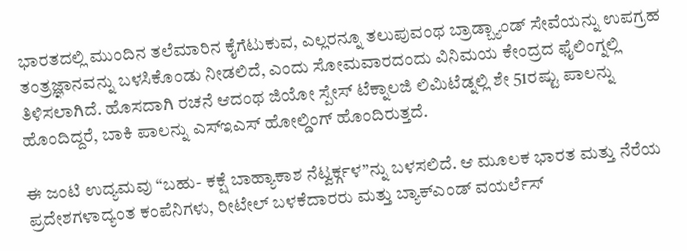ಭಾರತದಲ್ಲಿ ಮುಂದಿನ ತಲೆಮಾರಿನ ಕೈಗೆಟುಕುವ, ಎಲ್ಲರನ್ನೂ ತಲುಪುವಂಥ ಬ್ರಾಡ್ಬ್ಯಾಂಡ್ ಸೇವೆಯನ್ನು ಉಪಗ್ರಹ ತಂತ್ರಜ್ಞಾನವನ್ನು ಬಳಸಿಕೊಂಡು ನೀಡಲಿದೆ, ಎಂದು ಸೋಮವಾರದಂದು ವಿನಿಮಯ ಕೇಂದ್ರದ ಫೈಲಿಂಗ್ನಲ್ಲಿ ತಿಳಿಸಲಾಗಿದೆ. ಹೊಸದಾಗಿ ರಚನೆ ಆದಂಥ ಜಿಯೋ ಸ್ಪೇಸ್ ಟೆಕ್ನಾಲಜಿ ಲಿಮಿಟೆಡ್ನಲ್ಲಿ ಶೇ 51ರಷ್ಟು ಪಾಲನ್ನು ಹೊಂದಿದ್ದರೆ, ಬಾಕಿ ಪಾಲನ್ನು ಎಸ್ಇಎಸ್ ಹೋಲ್ಡಿಂಗ್ ಹೊಂದಿರುತ್ತದೆ.

ಈ ಜಂಟಿ ಉದ್ಯಮವು “ಬಹು- ಕಕ್ಷೆ ಬಾಹ್ಯಾಕಾಶ ನೆಟ್ವರ್ಕ್ಗಳ”ನ್ನು ಬಳಸಲಿದೆ. ಆ ಮೂಲಕ ಭಾರತ ಮತ್ತು ನೆರೆಯ ಪ್ರದೇಶಗಳಾದ್ಯಂತ ಕಂಪೆನಿಗಳು, ರೀಟೇಲ್ ಬಳಕೆದಾರರು ಮತ್ತು ಬ್ಯಾಕ್ಎಂಡ್ ವಯರ್ಲೆಸ್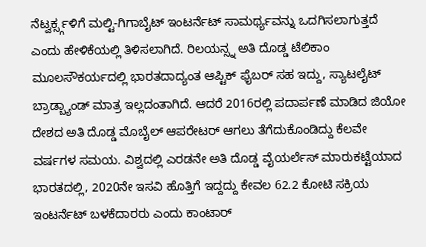ನೆಟ್ವರ್ಕ್ಸ್ಗಳಿಗೆ ಮಲ್ಟಿ-ಗಿಗಾಬೈಟ್ ಇಂಟರ್ನೆಟ್ ಸಾಮರ್ಥ್ಯವನ್ನು ಒದಗಿಸಲಾಗುತ್ತದೆ ಎಂದು ಹೇಳಿಕೆಯಲ್ಲಿ ತಿಳಿಸಲಾಗಿದೆ. ರಿಲಯನ್ಸ್ನ ಅತಿ ದೊಡ್ಡ ಟೆಲಿಕಾಂ ಮೂಲಸೌಕರ್ಯದಲ್ಲಿ ಭಾರತದಾದ್ಯಂತ ಆಪ್ಟಿಕ್ ಫೈಬರ್ ಸಹ ಇದ್ದು, ಸ್ಯಾಟಲೈಟ್ ಬ್ರಾಡ್ಬ್ಯಾಂಡ್ ಮಾತ್ರ ಇಲ್ಲದಂತಾಗಿದೆ. ಆದರೆ 2016ರಲ್ಲಿ ಪದಾರ್ಪಣೆ ಮಾಡಿದ ಜಿಯೋ ದೇಶದ ಅತಿ ದೊಡ್ಡ ಮೊಬೈಲ್ ಆಪರೇಟರ್ ಆಗಲು ತೆಗೆದುಕೊಂಡಿದ್ದು ಕೆಲವೇ ವರ್ಷಗಳ ಸಮಯ. ವಿಶ್ವದಲ್ಲಿ ಎರಡನೇ ಅತಿ ದೊಡ್ಡ ವೈಯರ್ಲೆಸ್ ಮಾರುಕಟ್ಟೆಯಾದ ಭಾರತದಲ್ಲಿ, 2020ನೇ ಇಸವಿ ಹೊತ್ತಿಗೆ ಇದ್ದದ್ದು ಕೇವಲ 62.2 ಕೋಟಿ ಸಕ್ರಿಯ ಇಂಟರ್ನೆಟ್ ಬಳಕೆದಾರರು ಎಂದು ಕಾಂಟಾರ್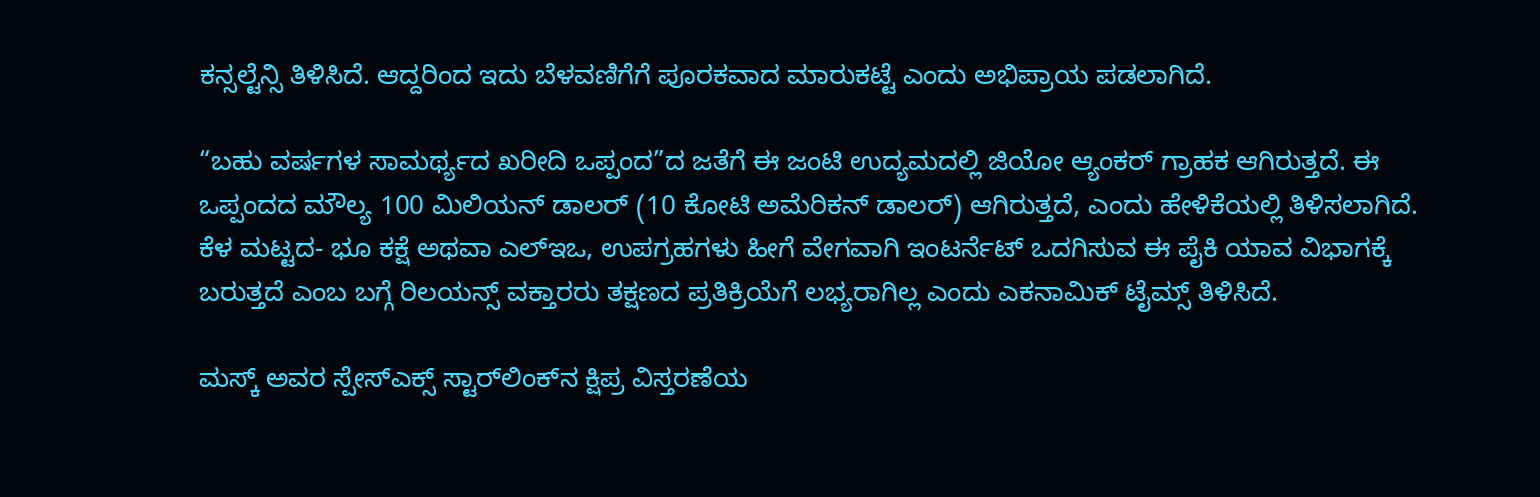ಕನ್ಸಲ್ಟೆನ್ಸಿ ತಿಳಿಸಿದೆ. ಆದ್ದರಿಂದ ಇದು ಬೆಳವಣಿಗೆಗೆ ಪೂರಕವಾದ ಮಾರುಕಟ್ಟೆ ಎಂದು ಅಭಿಪ್ರಾಯ ಪಡಲಾಗಿದೆ.

“ಬಹು ವರ್ಷಗಳ ಸಾಮರ್ಥ್ಯದ ಖರೀದಿ ಒಪ್ಪಂದ”ದ ಜತೆಗೆ ಈ ಜಂಟಿ ಉದ್ಯಮದಲ್ಲಿ ಜಿಯೋ ಆ್ಯಂಕರ್ ಗ್ರಾಹಕ ಆಗಿರುತ್ತದೆ. ಈ ಒಪ್ಪಂದದ ಮೌಲ್ಯ 100 ಮಿಲಿಯನ್ ಡಾಲರ್ (10 ಕೋಟಿ ಅಮೆರಿಕನ್ ಡಾಲರ್) ಆಗಿರುತ್ತದೆ, ಎಂದು ಹೇಳಿಕೆಯಲ್ಲಿ ತಿಳಿಸಲಾಗಿದೆ. ಕೆಳ ಮಟ್ಟದ- ಭೂ ಕಕ್ಷೆ ಅಥವಾ ಎಲ್ಇಒ, ಉಪಗ್ರಹಗಳು ಹೀಗೆ ವೇಗವಾಗಿ ಇಂಟರ್ನೆಟ್ ಒದಗಿಸುವ ಈ ಪೈಕಿ ಯಾವ ವಿಭಾಗಕ್ಕೆ ಬರುತ್ತದೆ ಎಂಬ ಬಗ್ಗೆ ರಿಲಯನ್ಸ್ ವಕ್ತಾರರು ತಕ್ಷಣದ ಪ್ರತಿಕ್ರಿಯೆಗೆ ಲಭ್ಯರಾಗಿಲ್ಲ ಎಂದು ಎಕನಾಮಿಕ್ ಟೈಮ್ಸ್ ತಿಳಿಸಿದೆ.

ಮಸ್ಕ್‌ ಅವರ ಸ್ಪೇಸ್‌ಎಕ್ಸ್ ಸ್ಟಾರ್‌ಲಿಂಕ್‌ನ ಕ್ಷಿಪ್ರ ವಿಸ್ತರಣೆಯ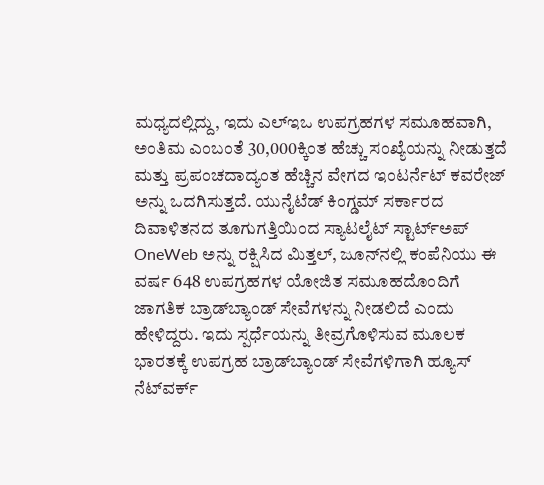ಮಧ್ಯದಲ್ಲಿದ್ದು, ಇದು ಎಲ್ಇಒ ಉಪಗ್ರಹಗಳ ಸಮೂಹವಾಗಿ, ಅಂತಿಮ ಎಂಬಂತೆ 30,000ಕ್ಕಿಂತ ಹೆಚ್ಚು ಸಂಖ್ಯೆಯನ್ನು ನೀಡುತ್ತದೆ ಮತ್ತು ಪ್ರಪಂಚದಾದ್ಯಂತ ಹೆಚ್ಚಿನ ವೇಗದ ಇಂಟರ್ನೆಟ್ ಕವರೇಜ್ ಅನ್ನು ಒದಗಿಸುತ್ತದೆ. ಯುನೈಟೆಡ್ ಕಿಂಗ್ಡಮ್ ಸರ್ಕಾರದ ದಿವಾಳಿತನದ ತೂಗುಗತ್ತಿಯಿಂದ ಸ್ಯಾಟಲೈಟ್ ಸ್ಟಾರ್ಟ್ಅಪ್ OneWeb ಅನ್ನು ರಕ್ಷಿಸಿದ ಮಿತ್ತಲ್, ಜೂನ್‌ನಲ್ಲಿ ಕಂಪೆನಿಯು ಈ ವರ್ಷ 648 ಉಪಗ್ರಹಗಳ ಯೋಜಿತ ಸಮೂಹದೊಂದಿಗೆ ಜಾಗತಿಕ ಬ್ರಾಡ್‌ಬ್ಯಾಂಡ್ ಸೇವೆಗಳನ್ನು ನೀಡಲಿದೆ ಎಂದು ಹೇಳಿದ್ದರು. ಇದು ಸ್ಪರ್ಧೆಯನ್ನು ತೀವ್ರಗೊಳಿಸುವ ಮೂಲಕ ಭಾರತಕ್ಕೆ ಉಪಗ್ರಹ ಬ್ರಾಡ್‌ಬ್ಯಾಂಡ್ ಸೇವೆಗಳಿಗಾಗಿ ಹ್ಯೂಸ್ ನೆಟ್‌ವರ್ಕ್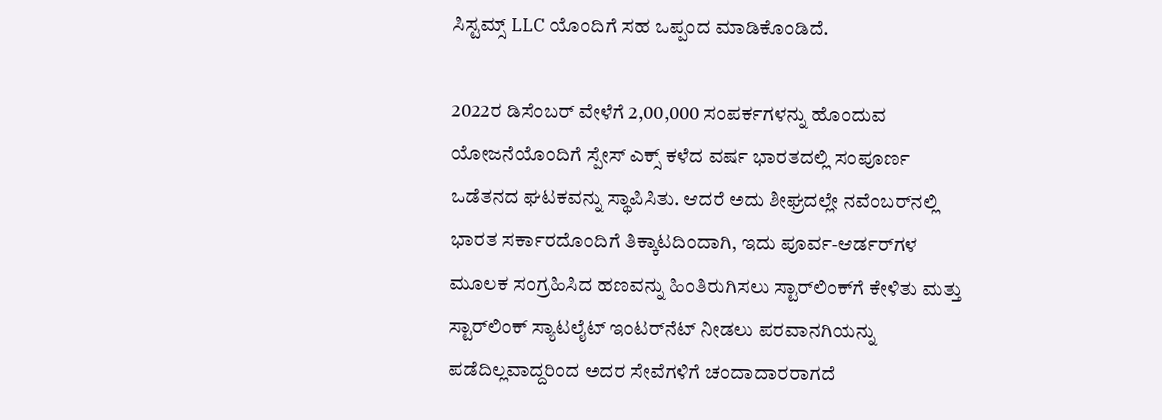ಸಿಸ್ಟಮ್ಸ್ LLC ಯೊಂದಿಗೆ ಸಹ ಒಪ್ಪಂದ ಮಾಡಿಕೊಂಡಿದೆ.

2022ರ ಡಿಸೆಂಬರ್ ವೇಳೆಗೆ 2,00,000 ಸಂಪರ್ಕಗಳನ್ನು ಹೊಂದುವ ಯೋಜನೆಯೊಂದಿಗೆ ಸ್ಪೇಸ್ ಎಕ್ಸ್ ಕಳೆದ ವರ್ಷ ಭಾರತದಲ್ಲಿ ಸಂಪೂರ್ಣ ಒಡೆತನದ ಘಟಕವನ್ನು ಸ್ಥಾಪಿಸಿತು. ಆದರೆ ಅದು ಶೀಘ್ರದಲ್ಲೇ ನವೆಂಬರ್‌ನಲ್ಲಿ ಭಾರತ ಸರ್ಕಾರದೊಂದಿಗೆ ತಿಕ್ಕಾಟದಿಂದಾಗಿ, ಇದು ಪೂರ್ವ-ಆರ್ಡರ್‌ಗಳ ಮೂಲಕ ಸಂಗ್ರಹಿಸಿದ ಹಣವನ್ನು ಹಿಂತಿರುಗಿಸಲು ಸ್ಟಾರ್‌ಲಿಂಕ್‌ಗೆ ಕೇಳಿತು ಮತ್ತು ಸ್ಟಾರ್‌ಲಿಂಕ್ ಸ್ಯಾಟಲೈಟ್ ಇಂಟರ್‌ನೆಟ್ ನೀಡಲು ಪರವಾನಗಿಯನ್ನು ಪಡೆದಿಲ್ಲವಾದ್ದರಿಂದ ಅದರ ಸೇವೆಗಳಿಗೆ ಚಂದಾದಾರರಾಗದೆ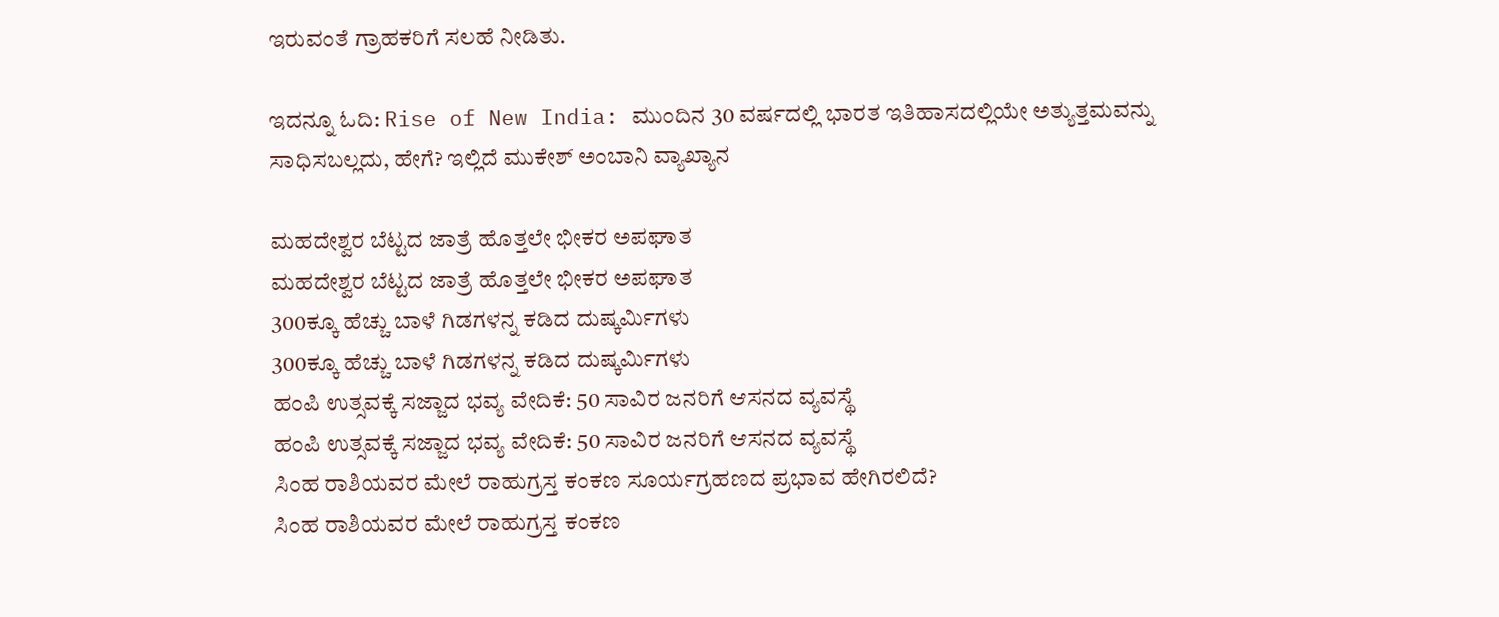ಇರುವಂತೆ ಗ್ರಾಹಕರಿಗೆ ಸಲಹೆ ನೀಡಿತು.

ಇದನ್ನೂ ಓದಿ: Rise of New India: ಮುಂದಿನ 30 ವರ್ಷದಲ್ಲಿ ಭಾರತ ಇತಿಹಾಸದಲ್ಲಿಯೇ ಅತ್ಯುತ್ತಮವನ್ನು ಸಾಧಿಸಬಲ್ಲದು, ಹೇಗೆ? ಇಲ್ಲಿದೆ ಮುಕೇಶ್ ಅಂಬಾನಿ ವ್ಯಾಖ್ಯಾನ

ಮಹದೇಶ್ವರ ಬೆಟ್ಟದ ಜಾತ್ರೆ ಹೊತ್ತಲೇ ಭೀಕರ ಅಪಘಾತ
ಮಹದೇಶ್ವರ ಬೆಟ್ಟದ ಜಾತ್ರೆ ಹೊತ್ತಲೇ ಭೀಕರ ಅಪಘಾತ
300ಕ್ಕೂ ಹೆಚ್ಚು ಬಾಳೆ ಗಿಡಗಳನ್ನ ಕಡಿದ ದುಷ್ಕರ್ಮಿಗಳು
300ಕ್ಕೂ ಹೆಚ್ಚು ಬಾಳೆ ಗಿಡಗಳನ್ನ ಕಡಿದ ದುಷ್ಕರ್ಮಿಗಳು
ಹಂಪಿ ಉತ್ಸವಕ್ಕೆ ಸಜ್ಜಾದ ಭವ್ಯ ವೇದಿಕೆ: 50 ಸಾವಿರ ಜನರಿಗೆ ಆಸನದ ವ್ಯವಸ್ಥೆ
ಹಂಪಿ ಉತ್ಸವಕ್ಕೆ ಸಜ್ಜಾದ ಭವ್ಯ ವೇದಿಕೆ: 50 ಸಾವಿರ ಜನರಿಗೆ ಆಸನದ ವ್ಯವಸ್ಥೆ
ಸಿಂಹ ರಾಶಿಯವರ ಮೇಲೆ ರಾಹುಗ್ರಸ್ತ ಕಂಕಣ ಸೂರ್ಯಗ್ರಹಣದ ಪ್ರಭಾವ ಹೇಗಿರಲಿದೆ?
ಸಿಂಹ ರಾಶಿಯವರ ಮೇಲೆ ರಾಹುಗ್ರಸ್ತ ಕಂಕಣ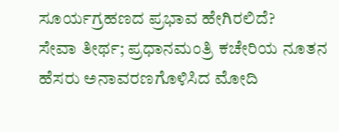ಸೂರ್ಯಗ್ರಹಣದ ಪ್ರಭಾವ ಹೇಗಿರಲಿದೆ?
ಸೇವಾ ತೀರ್ಥ; ಪ್ರಧಾನಮಂತ್ರಿ ಕಚೇರಿಯ ನೂತನ ಹೆಸರು ಅನಾವರಣಗೊಳಿಸಿದ ಮೋದಿ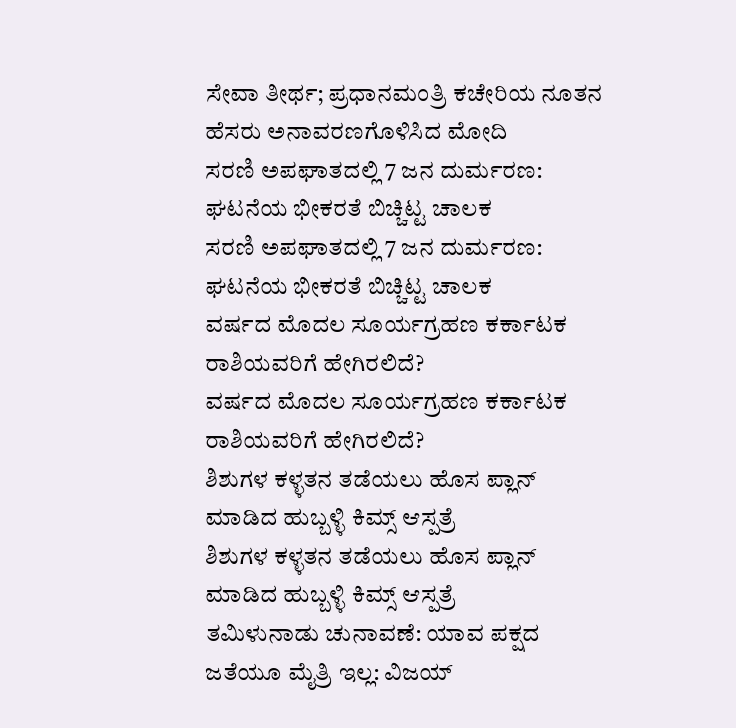ಸೇವಾ ತೀರ್ಥ; ಪ್ರಧಾನಮಂತ್ರಿ ಕಚೇರಿಯ ನೂತನ ಹೆಸರು ಅನಾವರಣಗೊಳಿಸಿದ ಮೋದಿ
ಸರಣಿ ಅಪಘಾತದಲ್ಲಿ 7 ಜನ ದುರ್ಮರಣ: ಘಟನೆಯ ಭೀಕರತೆ ಬಿಚ್ಚಿಟ್ಟ ಚಾಲಕ
ಸರಣಿ ಅಪಘಾತದಲ್ಲಿ 7 ಜನ ದುರ್ಮರಣ: ಘಟನೆಯ ಭೀಕರತೆ ಬಿಚ್ಚಿಟ್ಟ ಚಾಲಕ
ವರ್ಷದ ಮೊದಲ ಸೂರ್ಯಗ್ರಹಣ ಕರ್ಕಾಟಕ ರಾಶಿಯವರಿಗೆ ಹೇಗಿರಲಿದೆ?
ವರ್ಷದ ಮೊದಲ ಸೂರ್ಯಗ್ರಹಣ ಕರ್ಕಾಟಕ ರಾಶಿಯವರಿಗೆ ಹೇಗಿರಲಿದೆ?
ಶಿಶುಗಳ ಕಳ್ಳತನ ತಡೆಯಲು ಹೊಸ ಪ್ಲಾನ್ ಮಾಡಿದ ಹುಬ್ಬಳ್ಳಿ ಕಿಮ್ಸ್ ಆಸ್ಪತ್ರೆ
ಶಿಶುಗಳ ಕಳ್ಳತನ ತಡೆಯಲು ಹೊಸ ಪ್ಲಾನ್ ಮಾಡಿದ ಹುಬ್ಬಳ್ಳಿ ಕಿಮ್ಸ್ ಆಸ್ಪತ್ರೆ
ತಮಿಳುನಾಡು ಚುನಾವಣೆ: ಯಾವ ಪಕ್ಷದ ಜತೆಯೂ ಮೈತ್ರಿ ಇಲ್ಲ: ವಿಜಯ್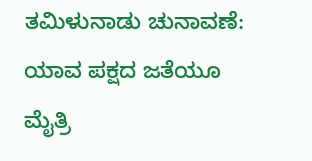ತಮಿಳುನಾಡು ಚುನಾವಣೆ: ಯಾವ ಪಕ್ಷದ ಜತೆಯೂ ಮೈತ್ರಿ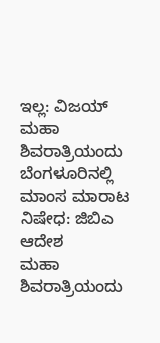ಇಲ್ಲ: ವಿಜಯ್
ಮಹಾ ಶಿವರಾತ್ರಿಯಂದು ಬೆಂಗಳೂರಿನಲ್ಲಿ ಮಾಂಸ ಮಾರಾಟ ನಿಷೇಧ: ಜಿಬಿಎ ಆದೇಶ
ಮಹಾ ಶಿವರಾತ್ರಿಯಂದು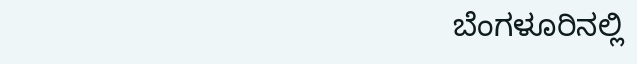ಬೆಂಗಳೂರಿನಲ್ಲಿ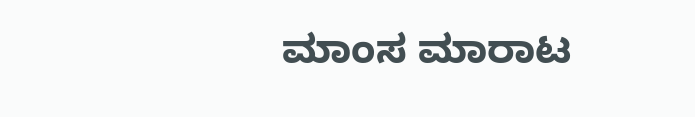ಮಾಂಸ ಮಾರಾಟ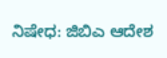ನಿಷೇಧ: ಜಿಬಿಎ ಆದೇಶ